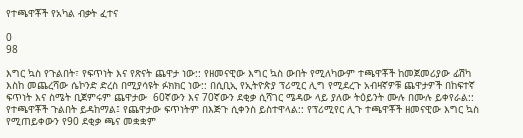የተጫዋቾች የአካል ብቃት ፈተና

0
98

እግር ኳስ የጉልበት፣ የፍጥነት እና የጽናት ጨዋታ ነው:: የዘመናዊው እግር ኳስ ውበት የሚለካውም ተጫዋቾች ከመጀመሪያው ፊሽካ እስከ መጨረሻው ሴኮንድ ድረስ በሚያሳዩት ፉክክር ነው:: በሲቢኢ የኢትዮጵያ ፕሪሚር ሊግ የሚደረጉ አብዛኛዎቹ ጨዋታዎች በከፍተኛ ፍጥነት እና ስሜት ቢጀምሩም ጨዋታው  60ኛውን እና 70ኛውን ደቂቃ ሲሻገር ሜዳው ላይ ያለው ትዕይንት ሙሉ በሙሉ ይቀየራል:: የተጫዋቾች ጉልበት ይዳከማል፤ የጨዋታው ፍጥነትም በእጅጉ ሲቀንስ ይስተዋላል:: የፕሪሚየር ሊጉ ተጫዋቾች ዘመናዊው እግር ኳስ የሚጠይቀውን የ90 ደቂቃ ጫና መቋቋም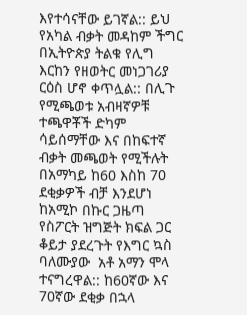እየተሳናቸው ይገኛል:: ይህ የአካል ብቃት መዳከም ችግር በኢትዮጵያ ትልቁ የሊግ እርከን የዘወትር መነጋገሪያ ርዕስ ሆኖ ቀጥሏል:: በሊጉ የሚጫወቱ አብዛኛዎቹ ተጫዋቾች ድካም ሳይሰማቸው እና በከፍተኛ ብቃት መጫወት የሚችሉት በአማካይ ከ60 እስከ 70 ደቂቃዎች ብቻ እንደሆነ ከአሚኮ በኩር ጋዜጣ የስፖርት ዝግጅት ክፍል ጋር ቆይታ ያደረጉት የእግር ኳስ ባለሙያው  አቶ አማን ሞላ ተናግረዋል:: ከ60ኛው እና 70ኛው ደቂቃ በኋላ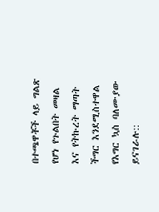በተጫዋቾች ላይ ግልጽ የሆነ የጉልበት መዛል እና የትኩረት ማጣት ችግር እንደሚስተዋል የእግር ኳስ ባለሙያው ይናገራሉ::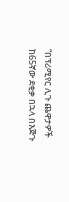“በፕሪሚየር ሊጉ ጨዋታዎች ከ65ኛው ደቂቃ በኋላ በእጅጉ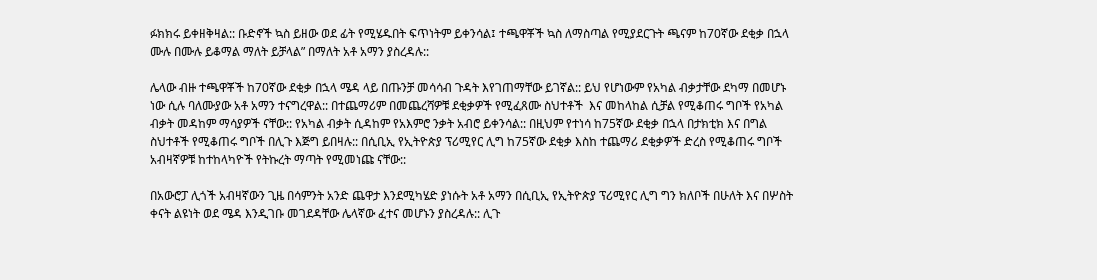ፉክክሩ ይቀዘቅዛል:: ቡድኖች ኳስ ይዘው ወደ ፊት የሚሄዱበት ፍጥነትም ይቀንሳል፤ ተጫዋቾች ኳስ ለማስጣል የሚያደርጉት ጫናም ከ70ኛው ደቂቃ በኋላ ሙሉ በሙሉ ይቆማል ማለት ይቻላል” በማለት አቶ አማን ያስረዳሉ::

ሌላው ብዙ ተጫዋቾች ከ70ኛው ደቂቃ በኋላ ሜዳ ላይ በጡንቻ መሳሳብ ጉዳት እየገጠማቸው ይገኛል:: ይህ የሆነውም የአካል ብቃታቸው ደካማ በመሆኑ ነው ሲሉ ባለሙያው አቶ አማን ተናግረዋል:: በተጨማሪም በመጨረሻዎቹ ደቂቃዎች የሚፈጸሙ ስህተቶች  እና መከላከል ሲቻል የሚቆጠሩ ግቦች የአካል ብቃት መዳከም ማሳያዎች ናቸው:: የአካል ብቃት ሲዳከም የአእምሮ ንቃት አብሮ ይቀንሳል:: በዚህም የተነሳ ከ75ኛው ደቂቃ በኋላ በታክቲክ እና በግል ስህተቶች የሚቆጠሩ ግቦች በሊጉ እጅግ ይበዛሉ:: በሲቢኢ የኢትዮጵያ ፕሪሚየር ሊግ ከ75ኛው ደቂቃ እስከ ተጨማሪ ደቂቃዎች ድረስ የሚቆጠሩ ግቦች አብዛኛዎቹ ከተከላካዮች የትኩረት ማጣት የሚመነጩ ናቸው::

በአውሮፓ ሊጎች አብዛኛውን ጊዜ በሳምንት አንድ ጨዋታ እንደሚካሄድ ያነሱት አቶ አማን በሲቢኢ የኢትዮጵያ ፕሪሚየር ሊግ ግን ክለቦች በሁለት እና በሦስት ቀናት ልዩነት ወደ ሜዳ እንዲገቡ መገደዳቸው ሌላኛው ፈተና መሆኑን ያስረዳሉ:: ሊጉ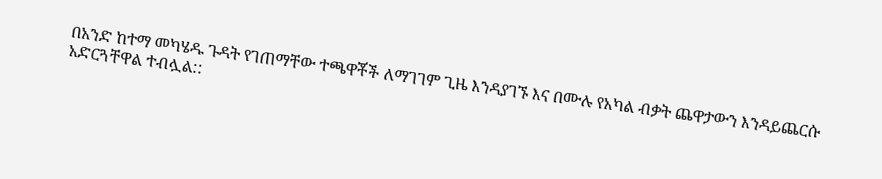በአንድ ከተማ መካሄዱ ጉዳት የገጠማቸው ተጫዋቾች ለማገገም ጊዜ እንዳያገኙ እና በሙሉ የአካል ብቃት ጨዋታውን እንዳይጨርሱ አድርጓቸዋል ተብሏል::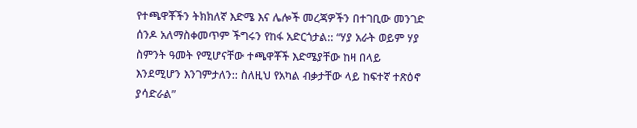የተጫዋቾችን ትክክለኛ እድሜ እና ሌሎች መረጃዎችን በተገቢው መንገድ ሰንዶ አለማስቀመጥም ችግሩን የከፋ አድርጎታል:: “ሃያ አራት ወይም ሃያ ስምንት ዓመት የሚሆናቸው ተጫዋቾች እድሜያቸው ከዛ በላይ እንደሚሆን እንገምታለን:: ስለዚህ የአካል ብቃታቸው ላይ ከፍተኛ ተጽዕኖ ያሳድራል”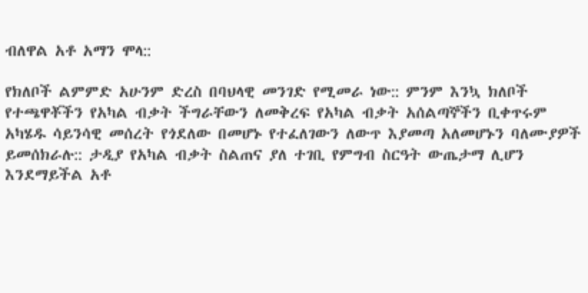ብለዋል አቶ አማን ሞላ::

የክለቦች ልምምድ አሁንም ድረስ በባህላዊ መንገድ የሚመራ ነው:: ምንም እንኳ ክለቦች የተጫዋቾችን የአካል ብቃት ችግራቸውን ለመቅረፍ የአካል ብቃት አሰልጣኞችን ቢቀጥሩም አካሄዱ ሳይንሳዊ መሰረት የጎደለው በመሆኑ የተፈለገውን ለውጥ እያመጣ አለመሆኑን ባለሙያዎች ይመሰክራሉ:: ታዲያ የአካል ብቃት ስልጠና ያለ ተገቢ የምግብ ስርዓት ውጤታማ ሊሆን እንደማይችል አቶ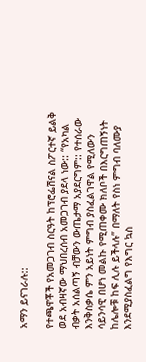አማን ይናገራሉ::

የተጫዋቾች የአመጋገብ ስርዓት ከፕሮፌሽናል ስፖርተኛ ይልቅ ወደ አብዛኛው ማህበረሰብ አመጋገብ ያደላ ነው:: “የአካል ብቃት አሰልጣኝ ብቻውን ውጤታማ አያደርግም:: የተሰራው እንቅስቃሴ ምን አይነት ምግብ ያስፈልገዋል የሚለውን ሳይንሳዊ በሆነ መልኩ የሚጠቀሙ ክለቦች በእርግጠኝነት ከሌሎቹ ከፍ ሊሉ ይችላሉ” በማለት የስነ ምግብ ባለሙያ እንደሚያስፈልግ የእግር ኳስ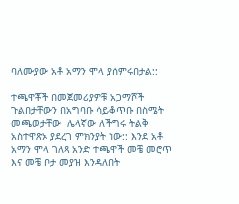ባለሙያው አቶ አማን ሞላ ያሰምሩበታል::

ተጫዋቾች በመጀመሪያዎቹ አጋማሾች ጉልበታቸውን በአግባቡ ሳይቆጥቡ በስሜት መጫወታቸው  ሌላኛው ለችግሩ ትልቅ አስተዋጽኦ ያደረገ ምክንያት ነው:: እንደ አቶ አማን ሞላ ገለጻ አንድ ተጫዋች መቼ መሮጥ እና መቼ ቦታ መያዝ እንዳለበት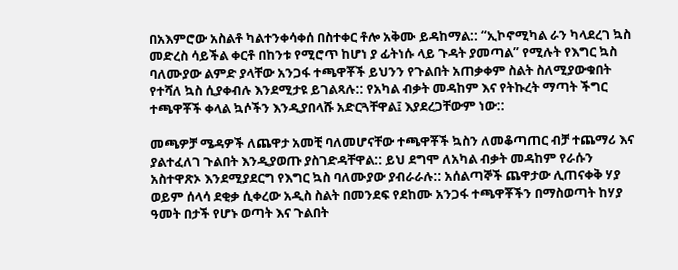በአእምሮው አስልቶ ካልተንቀሳቀሰ በስተቀር ቶሎ አቅሙ ይዳከማል:: “ኢኮኖሚካል ራን ካላደረገ ኳስ መድረስ ሳይችል ቀርቶ በከንቱ የሚሮጥ ከሆነ ያ ፊትነሱ ላይ ጉዳት ያመጣል” የሚሉት የእግር ኳስ ባለሙያው ልምድ ያላቸው አንጋፋ ተጫዋቾች ይህንን የጉልበት አጠቃቀም ስልት ስለሚያውቁበት የተሻለ ኳስ ሲያቀብሉ እንደሚታዩ ይገልጻሉ:: የአካል ብቃት መዳከም እና የትኩረት ማጣት ችግር ተጫዋቾች ቀላል ኳሶችን እንዲያበላሹ አድርጓቸዋል፤ እያደረጋቸውም ነው::

መጫዎቻ ሜዳዎች ለጨዋታ አመቺ ባለመሆናቸው ተጫዋቾች ኳስን ለመቆጣጠር ብቻ ተጨማሪ እና ያልተፈለገ ጉልበት እንዲያወጡ ያስገድዳቸዋል:: ይህ ደግሞ ለአካል ብቃት መዳከም የራሱን አስተዋጽኦ እንደሚያደርግ የእግር ኳስ ባለሙያው ያብራራሉ:: አሰልጣኞች ጨዋታው ሊጠናቀቅ ሃያ ወይም ሰላሳ ደቂቃ ሲቀረው አዲስ ስልት በመንደፍ የደከሙ አንጋፋ ተጫዋቾችን በማስወጣት ከሃያ ዓመት በታች የሆኑ ወጣት እና ጉልበት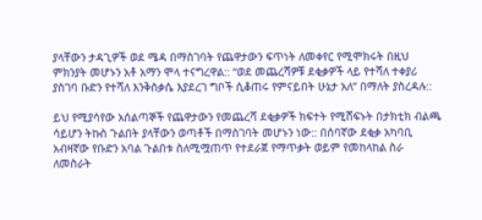ያላቸውን ታዳጊዎች ወደ ሜዳ በማስገባት የጨዋታውን ፍጥነት ለመቀየር የሚሞክሩት በዚህ ምክንያት መሆኑን አቶ አማን ሞላ ተናግረዋል:: “ወደ መጨረሻዎቹ ደቂቃዎች ላይ የተሻለ ተቀያሪ ያስገባ ቡድን የተሻለ እንቅስቃሴ እያደረገ ግቦች ሲቆጠሩ የምናይበት ሁኔታ አለ” በማለት ያስረዳሉ::

ይህ የሚያሳየው አሰልጣኞች የጨዋታውን የመጨረሻ ደቂቃዎች ክፍተት የሚሸፍኑት በታክቲክ ብልጫ ሳይሆን ትኩስ ጉልበት ያላቸውን ወጣቶች በማስገባት መሆኑን ነው:: በሰባኛው ደቂቃ አካባቢ አብዛኛው የቡድን አባል ጉልበቱ ስለሚሟጠጥ የተደራጀ የማጥቃት ወይም የመከላከል ስራ ለመስራት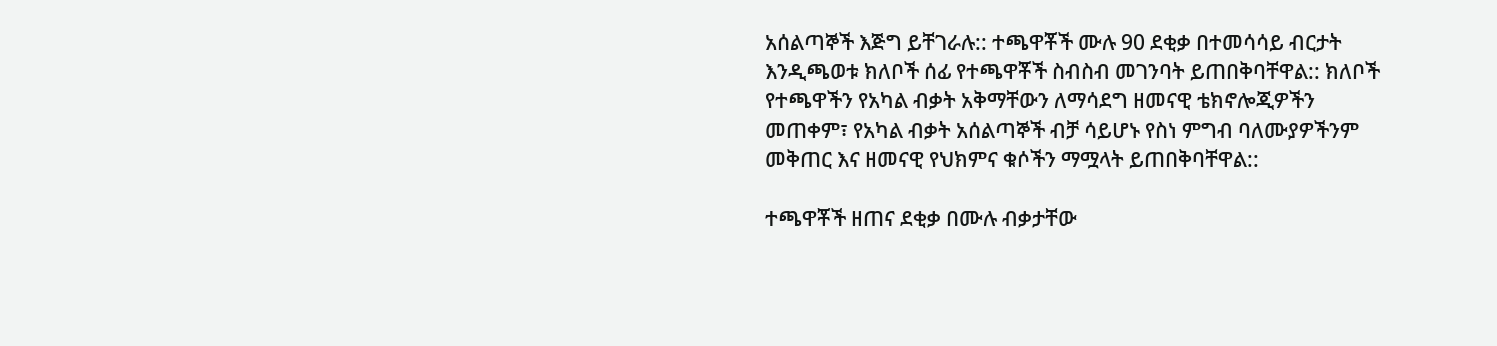አሰልጣኞች እጅግ ይቸገራሉ:: ተጫዋቾች ሙሉ 90 ደቂቃ በተመሳሳይ ብርታት እንዲጫወቱ ክለቦች ሰፊ የተጫዋቾች ስብስብ መገንባት ይጠበቅባቸዋል:: ክለቦች የተጫዋችን የአካል ብቃት አቅማቸውን ለማሳደግ ዘመናዊ ቴክኖሎጂዎችን መጠቀም፣ የአካል ብቃት አሰልጣኞች ብቻ ሳይሆኑ የስነ ምግብ ባለሙያዎችንም መቅጠር እና ዘመናዊ የህክምና ቁሶችን ማሟላት ይጠበቅባቸዋል::

ተጫዋቾች ዘጠና ደቂቃ በሙሉ ብቃታቸው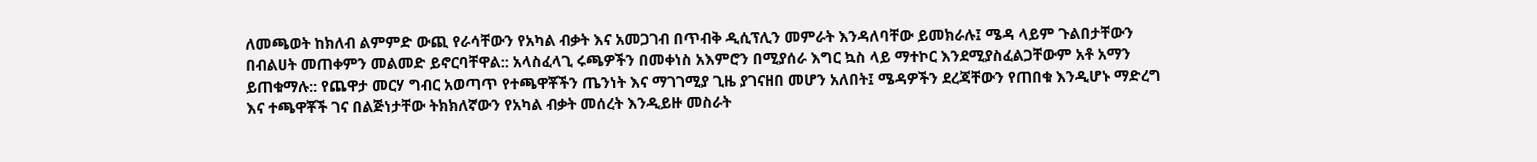ለመጫወት ከክለብ ልምምድ ውጪ የራሳቸውን የአካል ብቃት እና አመጋገብ በጥብቅ ዲሲፕሊን መምራት እንዳለባቸው ይመክራሉ፤ ሜዳ ላይም ጉልበታቸውን በብልሀት መጠቀምን መልመድ ይኖርባቸዋል:: አላስፈላጊ ሩጫዎችን በመቀነስ አእምሮን በሚያሰራ እግር ኳስ ላይ ማተኮር እንደሚያስፈልጋቸውም አቶ አማን ይጠቁማሉ:: የጨዋታ መርሃ ግብር አወጣጥ የተጫዋቾችን ጤንነት እና ማገገሚያ ጊዜ ያገናዘበ መሆን አለበት፤ ሜዳዎችን ደረጃቸውን የጠበቁ እንዲሆኑ ማድረግ እና ተጫዋቾች ገና በልጅነታቸው ትክክለኛውን የአካል ብቃት መሰረት እንዲይዙ መስራት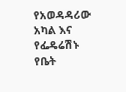የአወዳዳሪው አካል እና የፌዴሬሽኑ የቤት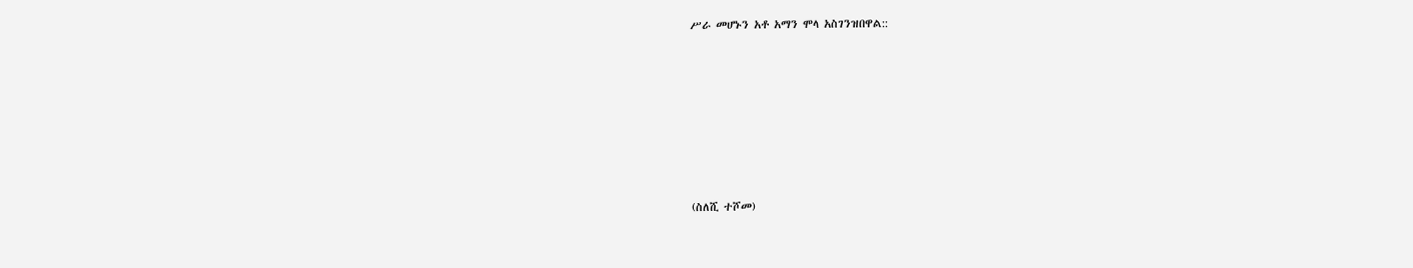ሥራ መሆኑን አቶ አማን ሞላ አስገንዝበዋል::







(ስለሺ ተሾመ)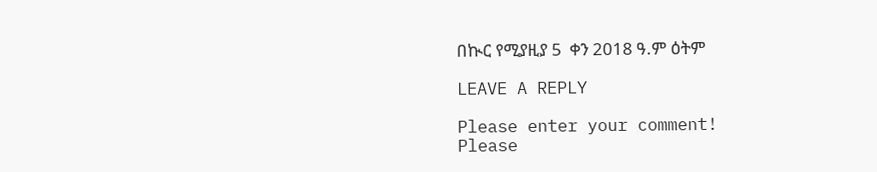በኲር የሚያዚያ 5  ቀን 2018 ዓ.ም ዕትም

LEAVE A REPLY

Please enter your comment!
Please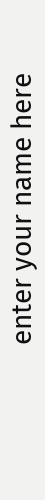enter your name here